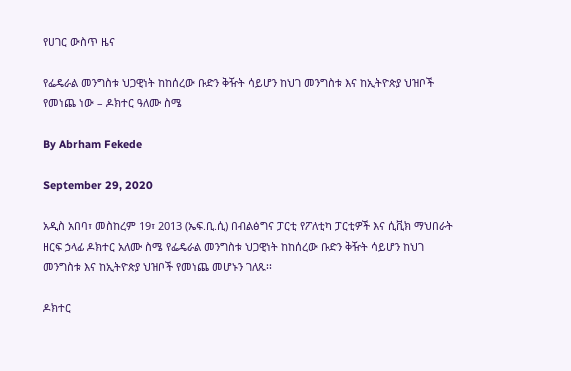የሀገር ውስጥ ዜና

የፌዴራል መንግስቱ ህጋዊነት ከከሰረው ቡድን ቅዥት ሳይሆን ከህገ መንግስቱ እና ከኢትዮጵያ ህዝቦች የመነጨ ነው – ዶክተር ዓለሙ ስሜ

By Abrham Fekede

September 29, 2020

አዲስ አበባ፣ መስከረም 19፣ 2013 (ኤፍ.ቢ.ሲ) በብልፅግና ፓርቲ የፖለቲካ ፓርቲዎች እና ሲቪክ ማህበራት ዘርፍ ኃላፊ ዶክተር አለሙ ስሜ የፌዴራል መንግስቱ ህጋዊነት ከከሰረው ቡድን ቅዥት ሳይሆን ከህገ መንግስቱ እና ከኢትዮጵያ ህዝቦች የመነጨ መሆኑን ገለጹ፡፡

ዶክተር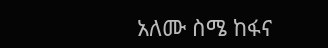አለሙ ስሜ ከፋና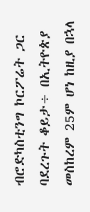ብሮድካስቲንግ ኮርፖሬት ጋር ባደረጉት ቆይታ÷ በኢትዮጵያ መስከረም 25ም ሆነ ከዚያ በኋላ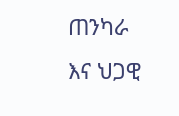ጠንካራ እና ህጋዊ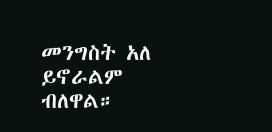መንግስት አለ ይኖራልም ብለዋል።